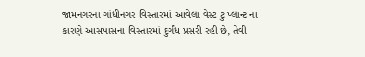જામનગરના ગાંધીનગર વિસ્તારમાં આવેલા વેસ્ટ ટુ પ્લાન્ટ ના કારણે આસપાસના વિસ્તારમાં દુર્ગંધ પ્રસરી રહી છે, તેવી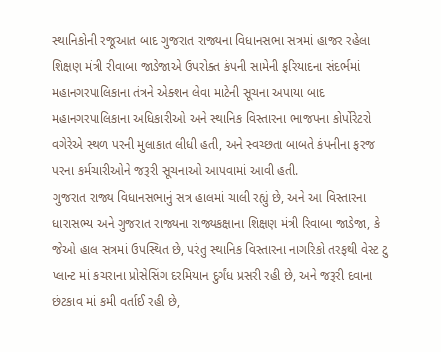સ્થાનિકોની રજૂઆત બાદ ગુજરાત રાજ્યના વિધાનસભા સત્રમાં હાજર રહેલા શિક્ષણ મંત્રી રીવાબા જાડેજાએ ઉપરોક્ત કંપની સામેની ફરિયાદના સંદર્ભમાં મહાનગરપાલિકાના તંત્રને એક્શન લેવા માટેની સૂચના અપાયા બાદ મહાનગરપાલિકાના અધિકારીઓ અને સ્થાનિક વિસ્તારના ભાજપના કોર્પોરેટરો વગેરેએ સ્થળ પરની મુલાકાત લીધી હતી, અને સ્વચ્છતા બાબતે કંપનીના ફરજ પરના કર્મચારીઓને જરૂરી સૂચનાઓ આપવામાં આવી હતી.
ગુજરાત રાજ્ય વિધાનસભાનું સત્ર હાલમાં ચાલી રહ્યું છે, અને આ વિસ્તારના ધારાસભ્ય અને ગુજરાત રાજ્યના રાજ્યકક્ષાના શિક્ષણ મંત્રી રિવાબા જાડેજા, કે જેઓ હાલ સત્રમાં ઉપસ્થિત છે, પરંતુ સ્થાનિક વિસ્તારના નાગરિકો તરફથી વેસ્ટ ટુ પ્લાન્ટ માં કચરાના પ્રોસેસિંગ દરમિયાન દુર્ગંધ પ્રસરી રહી છે, અને જરૂરી દવાના છંટકાવ માં કમી વર્તાઈ રહી છે,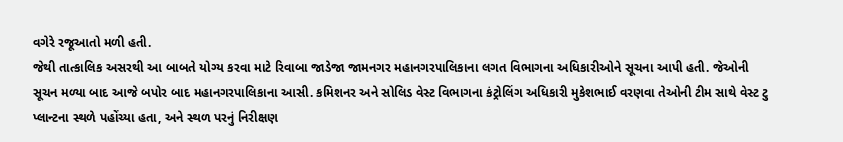વગેરે રજૂઆતો મળી હતી.
જેથી તાત્કાલિક અસરથી આ બાબતે યોગ્ય કરવા માટે રિવાબા જાડેજા જામનગર મહાનગરપાલિકાના લગત વિભાગના અધિકારીઓને સૂચના આપી હતી. જેઓની સૂચન મળ્યા બાદ આજે બપોર બાદ મહાનગરપાલિકાના આસી. કમિશનર અને સોલિડ વેસ્ટ વિભાગના કંટ્રોલિંગ અધિકારી મુકેશભાઈ વરણવા તેઓની ટીમ સાથે વેસ્ટ ટુ પ્લાન્ટના સ્થળે પહોંચ્યા હતા, અને સ્થળ પરનું નિરીક્ષણ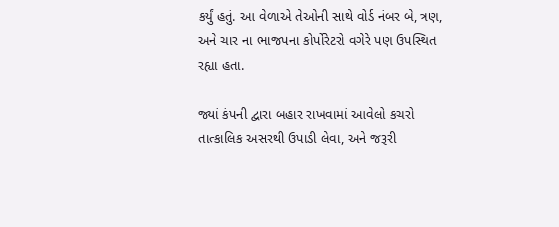કર્યું હતું. આ વેળાએ તેઓની સાથે વોર્ડ નંબર બે, ત્રણ, અને ચાર ના ભાજપના કોર્પોરેટરો વગેરે પણ ઉપસ્થિત રહ્યા હતા.

જ્યાં કંપની દ્વારા બહાર રાખવામાં આવેલો કચરો તાત્કાલિક અસરથી ઉપાડી લેવા, અને જરૂરી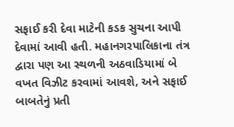સફાઈ કરી દેવા માટેની કડક સુચના આપી દેવામાં આવી હતી. મહાનગરપાલિકાના તંત્ર દ્વારા પણ આ સ્થળની અઠવાડિયામાં બે વખત વિઝીટ કરવામાં આવશે, અને સફાઈ બાબતેનું પ્રતી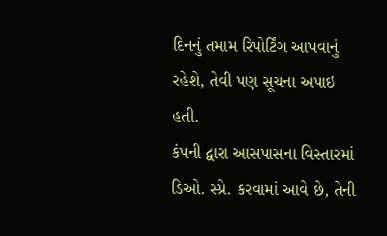દિનનું તમામ રિપોર્ટિંગ આપવાનું રહેશે, તેવી પણ સૂચના અપાઇ હતી.
કંપની દ્વારા આસપાસના વિસ્તારમાં ડિઓ. સ્પ્રે. કરવામાં આવે છે, તેની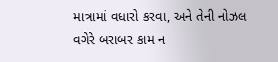માત્રામાં વધારો કરવા, અને તેની નોઝલ વગેરે બરાબર કામ ન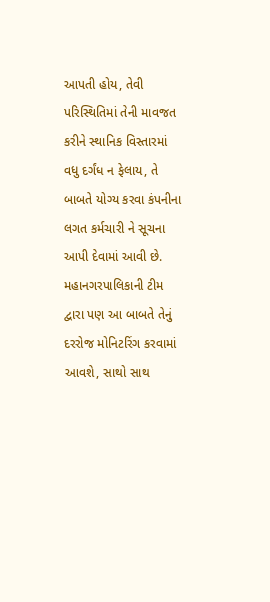આપતી હોય, તેવી પરિસ્થિતિમાં તેની માવજત કરીને સ્થાનિક વિસ્તારમાં વધુ દર્ગંધ ન ફેલાય, તે બાબતે યોગ્ય કરવા કંપનીના લગત કર્મચારી ને સૂચના આપી દેવામાં આવી છે.
મહાનગરપાલિકાની ટીમ દ્વારા પણ આ બાબતે તેનું દરરોજ મોનિટરિંગ કરવામાં આવશે, સાથો સાથ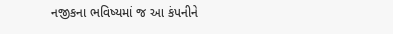નજીકના ભવિષ્યમાં જ આ કંપનીને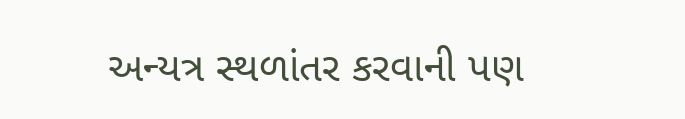અન્યત્ર સ્થળાંતર કરવાની પણ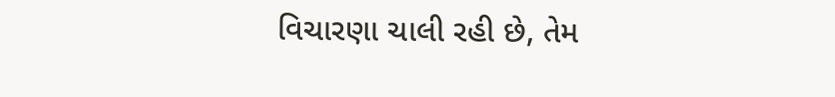વિચારણા ચાલી રહી છે, તેમ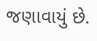જણાવાયું છે.